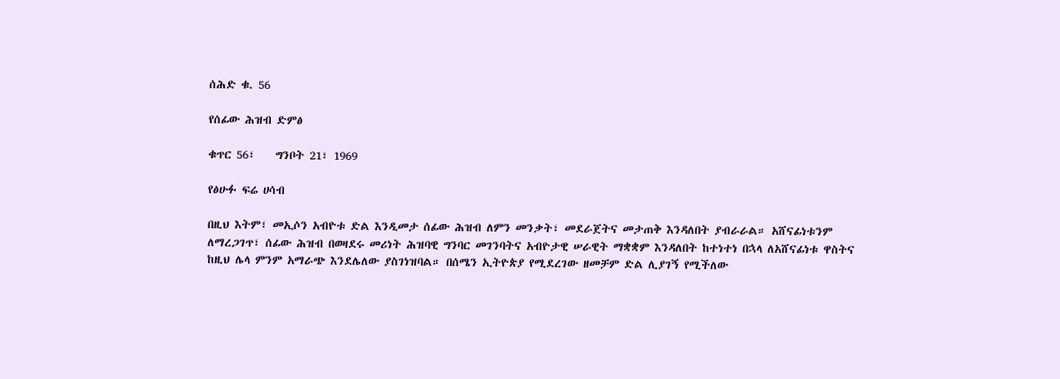ሰሕድ ቁ. 56

የሰፊው ሕዝብ ድምፅ

ቁጥር 56፣    ግንቦት 21፣ 1969

የፅሁፉ ፍሬ ሀሳብ

በዚህ እትም፣ መኢሶን አብዮቱ ድል እንዲመታ ሰፊው ሕዝብ ለምን መንቃት፣ መደራጀትና መታጠቅ እንዳለበት ያብራራል። አሸናፊነቱንም ለማረጋገጥ፣ ሰፊው ሕዝብ በወዛደሩ መሪነት ሕዝባዊ ግንባር መገንባትና አብዮታዊ ሠራዊት ማቋቋም እንዳለበት ከተነተነ በኋላ ለአሸናፊነቱ ዋስትና ከዚህ ሌላ ምንም አማራጭ እንደሌለው ያስገነዝባል። በሰሜን ኢትዮጵያ የሚደረገው ዘመቻም ድል ሊያገኝ የሚችለው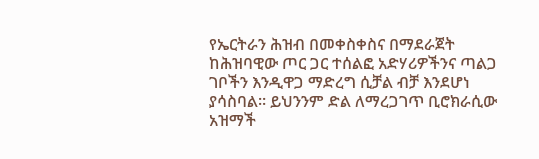የኤርትራን ሕዝብ በመቀስቀስና በማደራጀት ከሕዝባዊው ጦር ጋር ተሰልፎ አድሃሪዎችንና ጣልጋ ገቦችን እንዲዋጋ ማድረግ ሲቻል ብቻ እንደሆነ ያሳስባል። ይህንንም ድል ለማረጋገጥ ቢሮክራሲው አዝማች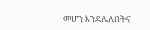መሆን እንደሌለበትና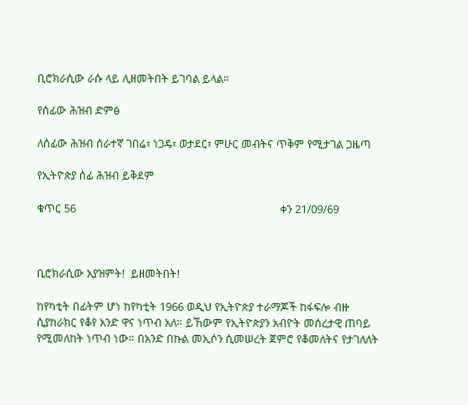ቢሮክራሲው ራሱ ላይ ሊዘመትበት ይገባል ይላል።

የሰፊው ሕዝብ ድምፅ

ለሰፊው ሕዝብ ሰራተኛ ገበሬ፣ ነጋዴ፣ ወታደር፣ ምሁር መብትና ጥቅም የሚታገል ጋዜጣ

የኢትዮጵያ ሰፊ ሕዝብ ይቅደም

ቁጥር 56                                                                    ቀን 21/09/69



ቢሮክራሲው አያዝምት!  ይዘመትበት!

ከየካቲት በፊትም ሆነ ከየካቲት 1966 ወዲህ የኢትዮጵያ ተራማጆች ከፋፍሎ ብዙ ሲያከራክር የቆየ አንድ ዋና ነጥብ አለ። ይኸውም የኢትዮጵያን አብዮት መሰረታዊ ጠባይ የሚመለከት ነጥብ ነው። በአንድ በኩል መኢሶን ሲመሠረት ጀምሮ የቆመለትና የታገለለት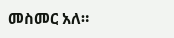መስመር አለ።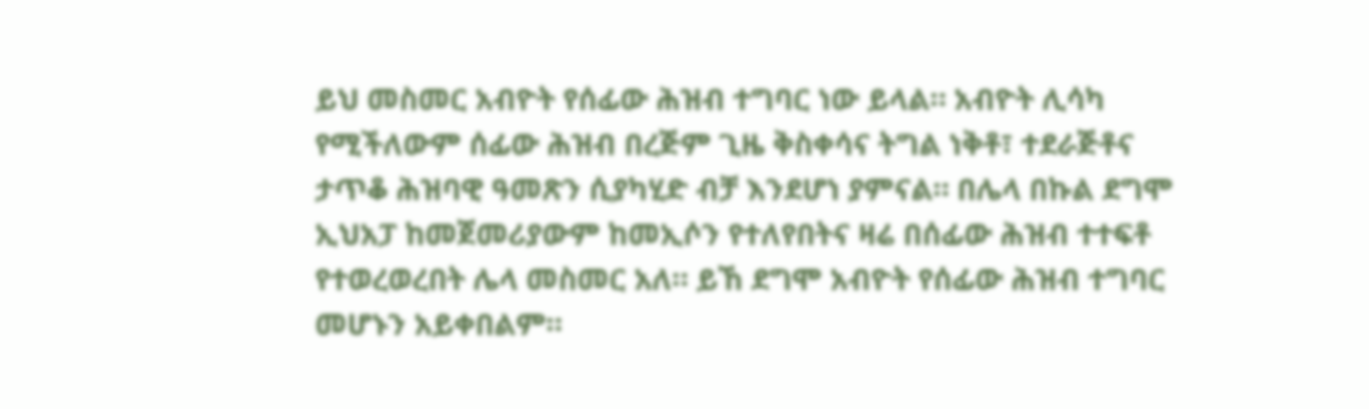ይህ መስመር አብዮት የሰፊው ሕዝብ ተግባር ነው ይላል። አብዮት ሊሳካ የሚችለውም ሰፊው ሕዝብ በረጅም ጊዜ ቅስቀሳና ትግል ነቅቶ፣ ተደራጅቶና ታጥቆ ሕዝባዊ ዓመጽን ሲያካሂድ ብቻ እንደሆነ ያምናል። በሌላ በኩል ደግሞ ኢህአፓ ከመጀመሪያውም ከመኢሶን የተለየበትና ዛሬ በሰፊው ሕዝብ ተተፍቶ የተወረወረበት ሌላ መስመር አለ። ይኸ ደግሞ አብዮት የሰፊው ሕዝብ ተግባር መሆኑን አይቀበልም።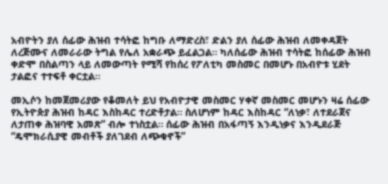አብዮትን ያለ ሰፊው ሕዝብ ተሳትፎ ከግቡ ለማድረስ፣ ድልን ያለ ሰፊው ሕዝብ ለመቀዳጀት ለረጅሙና ለመራራው ትግል የሌለ አቋራጭ ይፈልጋል። ካለሰፊው ሕዝብ ተሳትፎ ከሰፊው ሕዝብ ቀድሞ በስልጣን ላይ ለመውጣት የሚሻ የከሰረ የፖለቲካ መስመር በመሆኑ በአብዮቱ ሂደት ታልፎና ተተፍቶ ቀርቷል።

መኢሶን ከመጀመሪያው የቆመለት ይህ የአብዮታዊ መስመር ሃቀኛ መስመር መሆኑን ዛሬ ሰፊው የኢትዮጵያ ሕዝብ ከዳር እስከዳር ተረድቶታል። ስለሆነም ከዳር እስከዳር “ለነቃ፣ ለተደራጀና ለታጠቀ ሕዝባዊ አመጽ” ብሎ ተነስቷል። ሰፊው ሕዝብ በአፋጣኝ እንዲነቃና እንዲደራጅ “ዴሞክራሲያዊ መብቶች ያለገደብ ለጭቁኖች”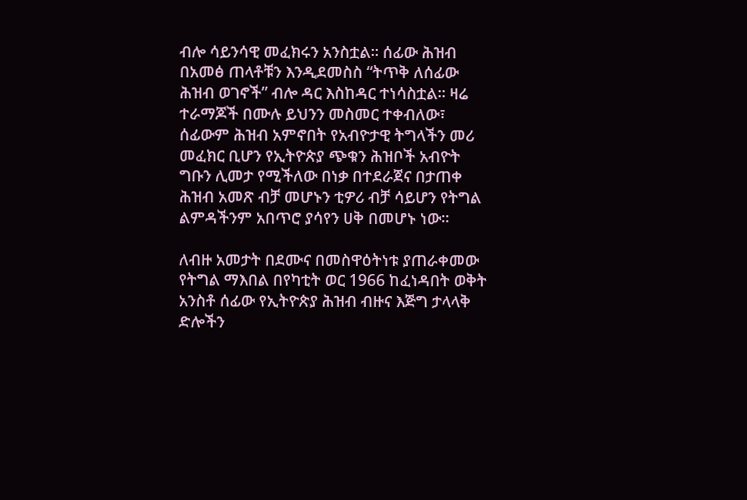ብሎ ሳይንሳዊ መፈክሩን አንስቷል። ሰፊው ሕዝብ በአመፅ ጠላቶቹን እንዲደመስስ “ትጥቅ ለሰፊው ሕዝብ ወገኖች” ብሎ ዳር እስከዳር ተነሳስቷል። ዛሬ ተራማጆች በሙሉ ይህንን መስመር ተቀብለው፣ ሰፊውም ሕዝብ አምኖበት የአብዮታዊ ትግላችን መሪ መፈክር ቢሆን የኢትዮጵያ ጭቁን ሕዝቦች አብዮት ግቡን ሊመታ የሚችለው በነቃ በተደራጀና በታጠቀ ሕዝብ አመጽ ብቻ መሆኑን ቲዎሪ ብቻ ሳይሆን የትግል ልምዳችንም አበጥሮ ያሳየን ሀቅ በመሆኑ ነው።

ለብዙ አመታት በደሙና በመስዋዕትነቱ ያጠራቀመው የትግል ማእበል በየካቲት ወር 1966 ከፈነዳበት ወቅት አንስቶ ሰፊው የኢትዮጵያ ሕዝብ ብዙና እጅግ ታላላቅ ድሎችን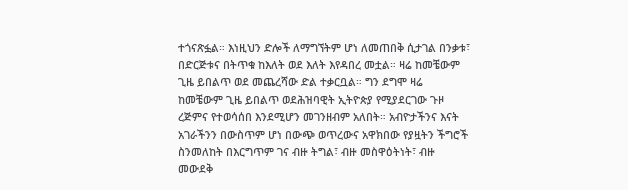ተጎናጽፏል። እነዚህን ድሎች ለማግኘትም ሆነ ለመጠበቅ ሲታገል በንቃቱ፣ በድርጅቱና በትጥቁ ከእለት ወደ እለት እየዳበረ መቷል። ዛሬ ከመቼውም ጊዜ ይበልጥ ወደ መጨረሻው ድል ተቃርቧል። ግን ደግሞ ዛሬ ከመቼውም ጊዜ ይበልጥ ወደሕዝባዊት ኢትዮጵያ የሚያደርገው ጉዞ ረጅምና የተወሳሰበ እንደሚሆን መገንዘብም አለበት። አብዮታችንና እናት አገራችንን በውስጥም ሆነ በውጭ ወጥረውና አዋክበው የያዟትን ችግሮች ስንመለከት በእርግጥም ገና ብዙ ትግል፣ ብዙ መስዋዕትነት፣ ብዙ መውደቅ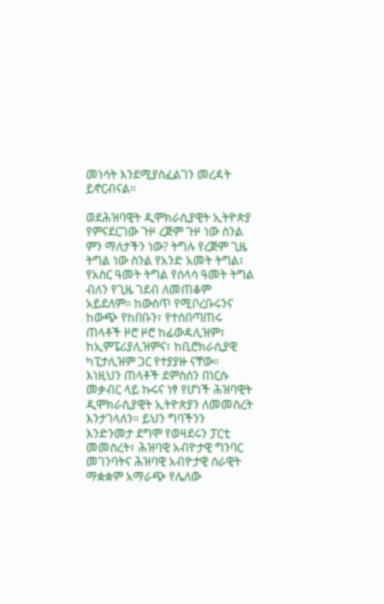መነሳት እንደሚያስፈልገን መረዳት ይኖርብናል።

ወደሕዝባዊት ዲሞክራሲያዊት ኢትዮጵያ የምናደርገው ጉዞ ረጅም ጉዞ ነው ስንል ምን ማለታችን ነው? ትግሉ የረጅም ጊዜ ትግል ነው ስንል የአንድ አመት ትግል፣ የአስር ዓመት ትግል የሰላሳ ዓመት ትግል ብለን የጊዜ ገደብ ለመጠቆም አይደለም። ከውስጥ የሚቦረቡሩንና ከውጭ የከበቡን፣ የተሰበጣጠሩ ጠላቶች ዞሮ ዞሮ ከፊውዳሊዝም፣ ከኢምፔሪያሊዝምና፣ ከቢሮክራሲያዊ ካፒታሊዝም ጋር የተያያዙ ናቸው። እነዚህን ጠላቶች ደምስሰን በነርሱ መቃብር ላይ ኩሩና ነፃ የሆነች ሕዝባዊት ዲሞክራሲያዊት ኢትዮጵያን ለመመስረት እንታገላለን። ይህን ግባችንን እንድንመታ ደግሞ የወዛደሩን ፓርቲ መመስረት፣ ሕዝባዊ አብዮታዊ ግንባር መገንባትና ሕዝባዊ አብዮታዊ ሰራዊት ማቋቋም አማራጭ የሌለው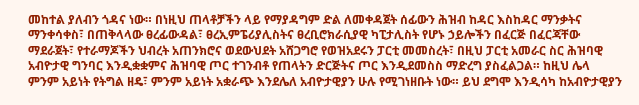መከተል ያለብን ጎዳና ነው። በነዚህ ጠላቶቻችን ላይ የማያዳግም ድል ለመቀዳጀት ሰፊውን ሕዝብ ከዳር እስከዳር ማንቃትና ማንቀሳቀስ፣ በጠቅላላው ፀረፊውዳል፣ ፀረኢምፔሪያሊስትና ፀረቢሮክራሲያዊ ካፒታሊስት የሆኑ ኃይሎችን በፈርጅ በፈርጃቸው ማደራጀት፣ የተራማጆችን ህብረት አጠንክሮና ወደውህደት አሸጋግሮ የወዝአደሩን ፓርቲ መመስረት፣ በዚህ ፓርቲ አመራር ስር ሕዝባዊ አብዮታዊ ግንባር እንዲቋቋምና ሕዝባዊ ጦር ተገንብቶ የጠላትን ድርጅትና ጦር እንዲደመስስ ማድረግ ያስፈልጋል። ከዚህ ሌላ ምንም አይነት የትግል ዘዴ፣ ምንም አይነት አቋራጭ እንደሌለ አብዮታዊያን ሁሉ የሚገነዘቡት ነው። ይህ ደግሞ እንዲሳካ ከአብዮታዊያን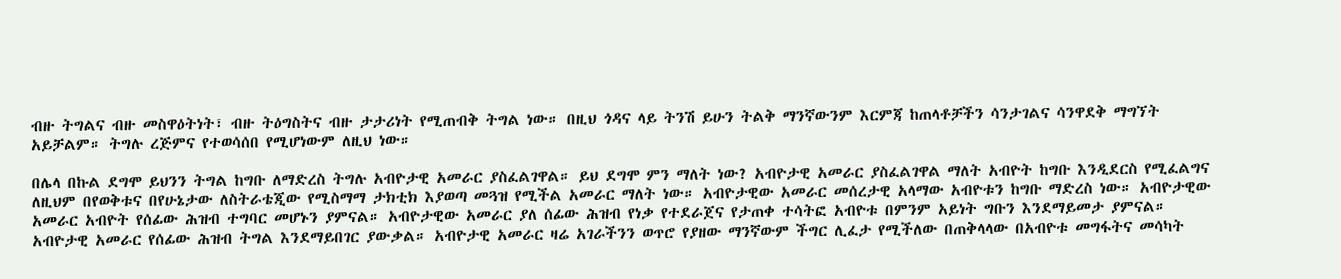ብዙ ትግልና ብዙ መስዋዕትነት፣ ብዙ ትዕግስትና ብዙ ታታሪነት የሚጠብቅ ትግል ነው። በዚህ ጎዳና ላይ ትንሽ ይሁን ትልቅ ማንኛውንም እርምጃ ከጠላቶቻችን ሳንታገልና ሳንዋደቅ ማግኘት አይቻልም። ትግሉ ረጅምና የተወሳሰበ የሚሆነውም ለዚህ ነው።

በሌላ በኩል ደግሞ ይህንን ትግል ከግቡ ለማድረስ ትግሉ አብዮታዊ አመራር ያስፈልገዋል። ይህ ደግሞ ምን ማለት ነው? አብዮታዊ አመራር ያስፈልገዋል ማለት አብዮት ከግቡ እንዲደርስ የሚፈልግና ለዚህም በየወቅቱና በየሁኔታው ለስትራቴጂው የሚስማማ ታክቲክ እያወጣ መጓዝ የሚችል አመራር ማለት ነው። አብዮታዊው አመራር መሰረታዊ አላማው አብዮቱን ከግቡ ማድረስ ነው። አብዮታዊው አመራር አብዮት የሰፊው ሕዝብ ተግባር መሆኑን ያምናል። አብዮታዊው አመራር ያለ ሰፊው ሕዝብ የነቃ የተደራጀና የታጠቀ ተሳትፎ አብዮቱ በምንም አይነት ግቡን እንደማይመታ ያምናል። አብዮታዊ አመራር የሰፊው ሕዝብ ትግል እንደማይበገር ያውቃል። አብዮታዊ አመራር ዛሬ አገራችንን ወጥሮ የያዘው ማንኛውም ችግር ሊፈታ የሚችለው በጠቅላላው በአብዮቱ መግፋትና መሳካት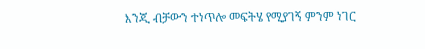እንጂ ብቻውን ተነጥሎ መፍትሄ የሚያገኝ ምንም ነገር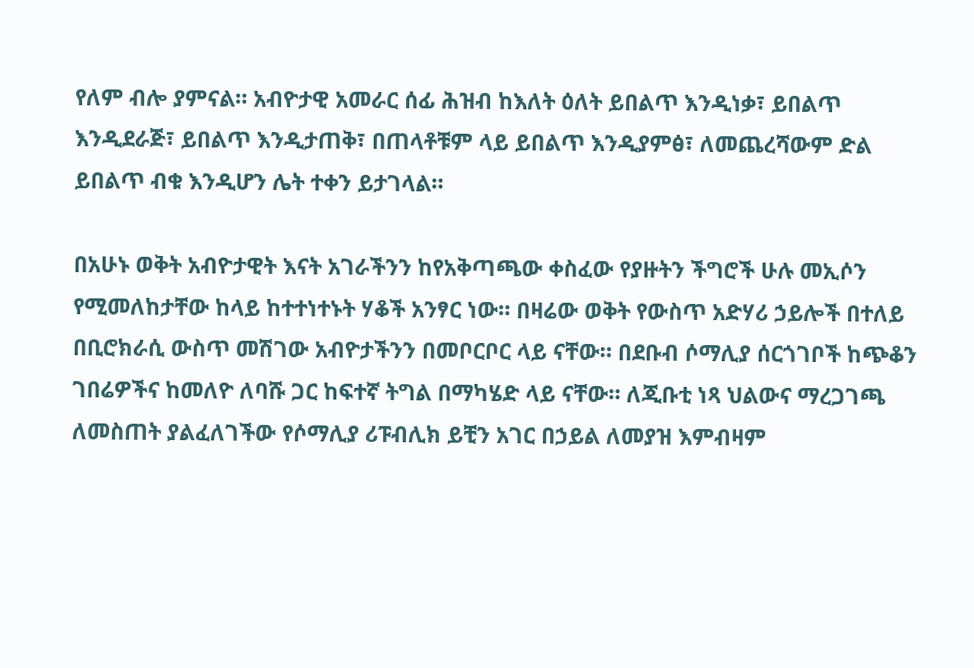የለም ብሎ ያምናል። አብዮታዊ አመራር ሰፊ ሕዝብ ከእለት ዕለት ይበልጥ እንዲነቃ፣ ይበልጥ እንዲደራጅ፣ ይበልጥ እንዲታጠቅ፣ በጠላቶቹም ላይ ይበልጥ እንዲያምፅ፣ ለመጨረሻውም ድል ይበልጥ ብቁ እንዲሆን ሌት ተቀን ይታገላል።

በአሁኑ ወቅት አብዮታዊት እናት አገራችንን ከየአቅጣጫው ቀስፈው የያዙትን ችግሮች ሁሉ መኢሶን የሚመለከታቸው ከላይ ከተተነተኑት ሃቆች አንፃር ነው። በዛሬው ወቅት የውስጥ አድሃሪ ኃይሎች በተለይ በቢሮክራሲ ውስጥ መሽገው አብዮታችንን በመቦርቦር ላይ ናቸው። በደቡብ ሶማሊያ ሰርጎገቦች ከጭቆን ገበሬዎችና ከመለዮ ለባሹ ጋር ከፍተኛ ትግል በማካሄድ ላይ ናቸው። ለጂቡቲ ነጻ ህልውና ማረጋገጫ ለመስጠት ያልፈለገችው የሶማሊያ ሪፑብሊክ ይቺን አገር በኃይል ለመያዝ እምብዛም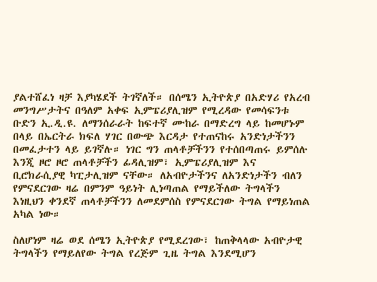ያልተሸፈነ ዛቻ እያካሄደች ትገኛለች። በሰሜን ኢትዮጵያ በአድሃሪ የአረብ መንግሥታትና በዓለም አቀፍ ኢምፔሪያሊዝም የሚረዳው የመሳፍንቱ ቡድን ኢ.ዲ.ዩ. ለማንሰራራት ከፍተኛ ሙከራ በማድረግ ላይ ከመሆኑም በላይ በኤርትራ ክፍለ ሃገር በውጭ እርዳታ የተጠናከሩ አንድነታችንን በመፈታተን ላይ ይገኛሉ። ነገር ግን ጠላቶቻችንን የተሰበጣጠሩ ይምሰሉ እንጂ ዞሮ ዞሮ ጠላቶቻችን ፊዳሊዝም፣ ኢምፔሪያሊዝም እና ቢሮክራሲያዊ ካፒታሊዝም ናቸው። ለአብዮታችንና ለአንድነታችን ብለን የምናደርገው ዛሬ በምንም ዓይነት ሊነጣጠል የማይችለው ትግላችን እነዚህን ቀንደኛ ጠላቶቻችንን ለመደምሰስ የምናደርገው ትግል የማይነጠል አካል ነው።

ስለሆነም ዛሬ ወደ ሰሜን ኢትዮጵያ የሚደረገው፣ ከጠቅላላው አብዮታዊ ትግላችን የማይለየው ትግል የረጅም ጊዜ ትግል እንደሚሆን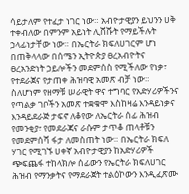ሳይታለም የተፈታ ነገር ነው። አብዮታዊያን ይህንን ሀቅ ተቀብለው በምንም አይነት ሊሸሹት የማይችሉት ኃላፊነታቸው ነው። በኤርትራ ክፍለሀገርም ሆነ በጠቅላላው በሰሜን ኢትዮጵያ ፀረአብዮትና ፀረአንድነት ኃይሎችን መደምሰስ የሚችለው የነቃ፣ የተደራጀና የታጠቀ ሕዝባዊ አመጽ ብቻ ነው። ስለሆነም የዘማቹ ሠራዊት ዋና ተግባር የአድሃሪዎችንና የጣልቃ ገቦችን አመጽ ተቋቁሞ እስከዛሬ እንዳይነቃና እንዳይደራጅ ታፍኖ ለቆየው ለኤርትራ ሰፊ ሕዝብ የመንቂያ፣ የመደራጃና ራሱም ታጥቆ ጠላቶቹን የመደምሰሻ ፋታ ለመስጠት ነው። በኤርትራ ክፍለ ሃገር የሚገኙ ሀቀኛ አብዮታዊያን ከአድሃሪዎች ጭፍጨፋ ተከላክሎ ሰፊውን የኤርትራ ክፍለሀገር ሕዝብ የማንቃትና የማደራጀት ተልዕኮውን እንዲፈጽሙ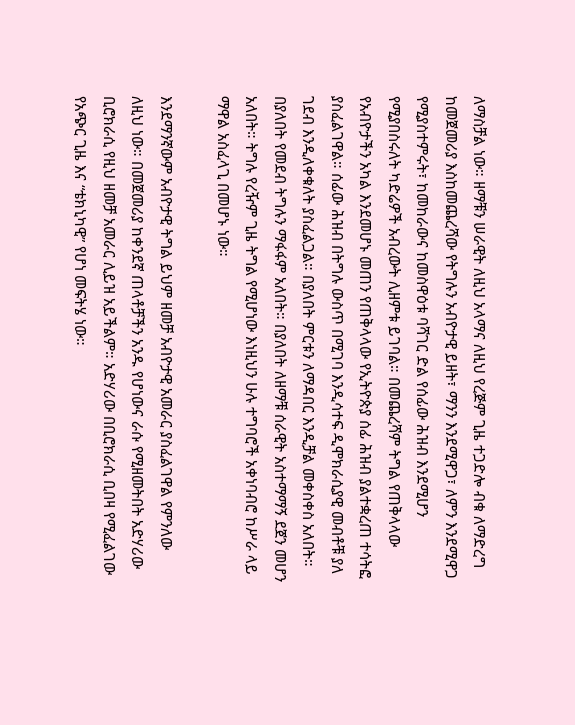ለማስቻል ነው። ዘማቹን ሠራዊት ለዚህ አላማና ለዚህ የረጅም ጊዜ ተጋድሎ ብቁ ለማድረግ ከመጀመሪያ እስከመጨረሻው የትግሉን አብዮታዊ ይዘት፣ ማንን እንደሚዋጋ፣ ለምን እንደሚዋጋ የሚያስተምሩት፣ ከመከራውና ከመስዋዕቱ ባሻገር ድል የሰፊው ሕዝብ እንደሚሆን የሚያበስሩለት ካድሬዎች አብረውት ሊዘምቱ ይገባል። በመጨረሻም ትግል የጠቅላላው የአብዮታችን አካል እንደመሆኑ መጠን የጠቅላላው የኢትዮጵያ ሰፊ ሕዝብ ያልተቋረጠ ተሳትፎ ያስፈልገዋል። ሰፊው ሕዝብ በትግሉ ውስጥ በሚገባ እንዲሳተፍ ዲሞክራሲያዊ መብቶቹ ያለ ገደብ እንዲለቀቁለት ያስፈልጋል። በያለበት ምርቱን ለማዳበር እንዲቻል መቀስቀስ አለበት። በያለበት የመደብ ትግሉን ማፋፋም አለበት። በያለበት ለዘማቹ ሰራዊት አስተማማኝ ደጀን መሆን አለበት። ትግሉ የረዥም ጊዜ ትግል የሚሆነው እነዚህን ሁሉ ተግባሮች አቀነባብሮ ከሥራ ላይ ማዋል አስፈላጊ በመሆኑ ነው።

እንደማንኛውም አብዮታዊ ትግል ይህም ዘመቻ አብዮታዊ አመራር ያስፈልገዋል የምንለው ለዚህ ነው። በመጀመሪያ ከቀንደኛ ጠላቶቻችን አንዱ የሆነውና ራሱ የሚዘመትበት አድሃሪው ቢሮክራሲ የዚህ ዘመቻ አመራር ሊይዝ አይችልም። አድሃሪው በቢሮክራሲ ቢበዛ የሚፈልገው የአጭር ጊዜ እና “ቴክኒካዊ” የሆነ መፍትሄ ነው።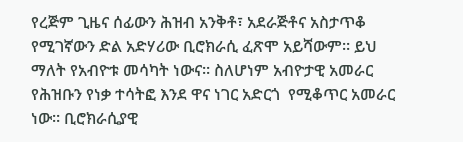የረጅም ጊዜና ሰፊውን ሕዝብ አንቅቶ፣ አደራጅቶና አስታጥቆ የሚገኛውን ድል አድሃሪው ቢሮክራሲ ፈጽሞ አይሻውም። ይህ ማለት የአብዮቱ መሳካት ነውና። ስለሆነም አብዮታዊ አመራር የሕዝቡን የነቃ ተሳትፎ እንደ ዋና ነገር አድርጎ  የሚቆጥር አመራር ነው። ቢሮክራሲያዊ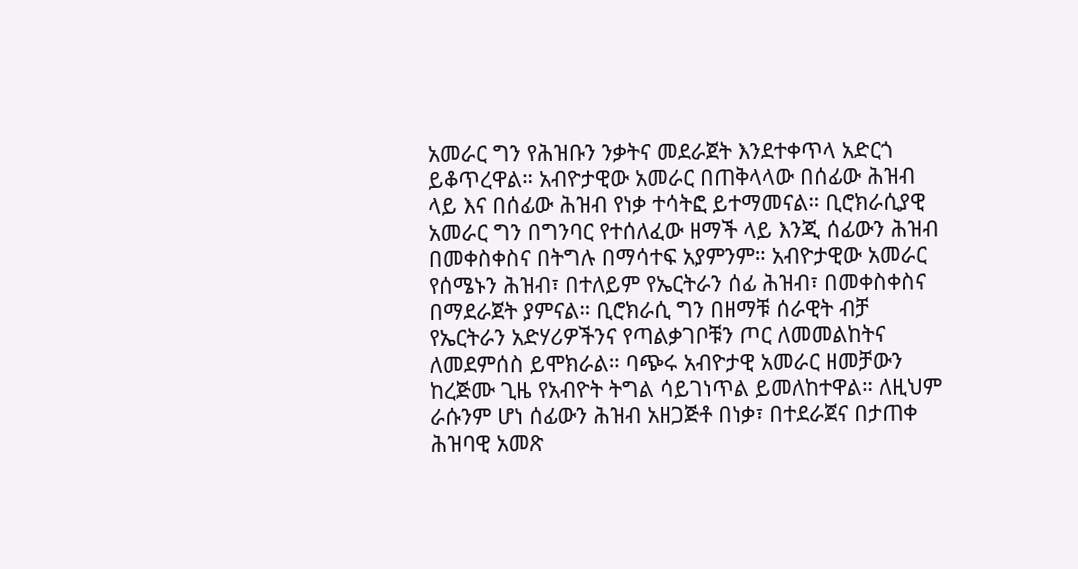አመራር ግን የሕዝቡን ንቃትና መደራጀት እንደተቀጥላ አድርጎ ይቆጥረዋል። አብዮታዊው አመራር በጠቅላላው በሰፊው ሕዝብ ላይ እና በሰፊው ሕዝብ የነቃ ተሳትፎ ይተማመናል። ቢሮክራሲያዊ አመራር ግን በግንባር የተሰለፈው ዘማች ላይ እንጂ ሰፊውን ሕዝብ በመቀስቀስና በትግሉ በማሳተፍ አያምንም። አብዮታዊው አመራር የሰሜኑን ሕዝብ፣ በተለይም የኤርትራን ሰፊ ሕዝብ፣ በመቀስቀስና በማደራጀት ያምናል። ቢሮክራሲ ግን በዘማቹ ሰራዊት ብቻ የኤርትራን አድሃሪዎችንና የጣልቃገቦቹን ጦር ለመመልከትና ለመደምሰስ ይሞክራል። ባጭሩ አብዮታዊ አመራር ዘመቻውን ከረጅሙ ጊዜ የአብዮት ትግል ሳይገነጥል ይመለከተዋል። ለዚህም ራሱንም ሆነ ሰፊውን ሕዝብ አዘጋጅቶ በነቃ፣ በተደራጀና በታጠቀ ሕዝባዊ አመጽ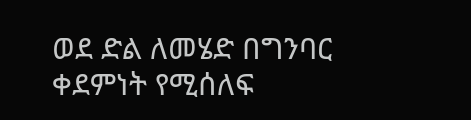ወደ ድል ለመሄድ በግንባር ቀደምነት የሚሰለፍ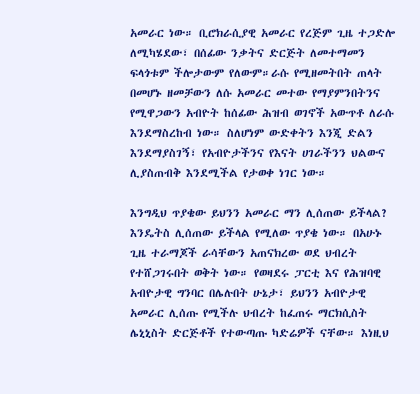አመራር ነው። ቢሮክራሲያዊ አመራር የረጅም ጊዜ ተጋድሎ ለሚካሄደው፣ በሰፊው ንቃትና ድርጅት ለመተማመን ፍላጎቱም ችሎታውም የለውም።ራሱ የሚዘመትበት ጠላት በመሆኑ ዘመቻውን ለሱ አመራር መተው የማያምንበትንና የሚዋጋውን አብዮት ከሰፊው ሕዝብ ወገኖች አውጥቶ ለራሱ እንደማስረከብ ነው። ስለሆነም ውድቀትን እንጂ ድልን እንደማያስገኝ፣ የአብዮታችንና የእናት ሀገራችንን ህልውና ሊያስጠብቅ እንደሚችል የታወቀ ነገር ነው።

እንግዲህ ጥያቄው ይህንን አመራር ማን ሊሰጠው ይችላል? እንዴትስ ሊሰጠው ይችላል የሚለው ጥያቄ ነው። በአሁኑ ጊዜ ተራማጆች ራሳቸውን አጠናክረው ወደ ህብረት የተሸጋገሩበት ወቅት ነው። የወዛደሩ ፓርቲ እና የሕዝባዊ አብዮታዊ ግንባር በሌሉበት ሁኔታ፣ ይህንን አብዮታዊ አመራር ሊሰጡ የሚችሉ ህብረት ከፈጠሩ ማርክሲስት ሌኒኒስት ድርጅቶች የተውጣጡ ካድሬዎች ናቸው። እነዚህ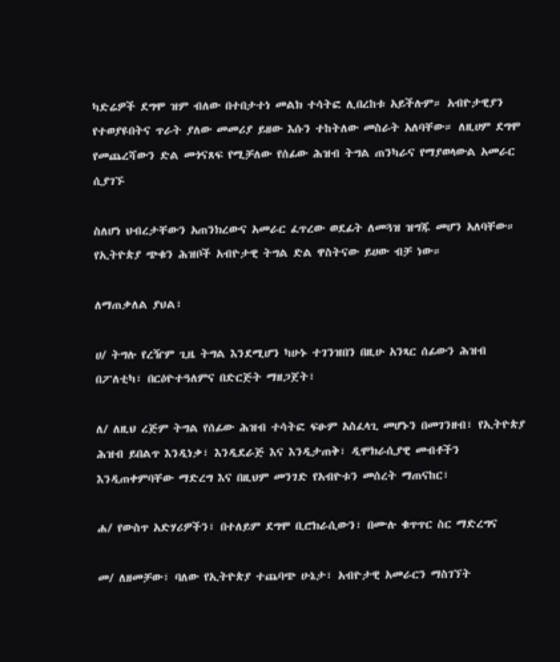ካድሬዎች ደግሞ ዝም ብለው በተበታተነ መልክ ተሳትፎ ሊበረከቱ አይችሉም። አብዮታዊያን የተወያዩበትና ጥራት ያለው መመሪያ ይዘው እሱን ተከትለው መስራት አለባቸው። ለዚሀም ደግሞ የመጨረሻውን ድል መጎናጸፍ የሚቻለው የሰፊው ሕዝብ ትግል ጠንካራና የማያወላውል አመራር ሲያገኙ

ስለሆነ ህብረታቸውን አጠንክረውና አመራር ፈጥረው ወደፊት ለመጓዝ ዝግጁ መሆን አለባቸው። የኢትዮጵያ ጭቁን ሕዝቦች አብዮታዊ ትግል ድል ዋስትናው ይሀው ብቻ ነው።

ለማጠቃለል ያህል፣

ሀ/ ትግሉ የረዥም ጊዜ ትግል እንደሚሆን ካሁኑ ተገንዝበን በዚሁ አንጻር ሰፊውን ሕዝብ በፖለቲካ፣ በርዕዮተዓለምና በድርጅት ማዘጋጀት፣

ለ/ ለዚህ ረጅም ትግል የሰፊው ሕዝብ ተሳትፎ ፍፁም አስፈላጊ መሆኑን በመገንዘብ፣ የኢትዮጵያ ሕዝብ ይበልጥ እንዲነቃ፣ እንዲደራጅ እና እንዲታጠቅ፣ ዲሞክራሲያዊ መብቶችን እንዲጠቀምባቸው ማድረግ እና በዚህም መንገድ የአብዮቱን መሰረት ማጠናከር፣

ሐ/ የውስጥ አድሃሪዎችን፣ በተለይም ደግሞ ቢሮክራሲውን፣ በሙሉ ቁጥጥር ስር ማድረግና

መ/ ለዘመቻው፣ ባለው የኢትዮጵያ ተጨባጭ ሁኔታ፣ አብዮታዊ አመራርን ማስገኘት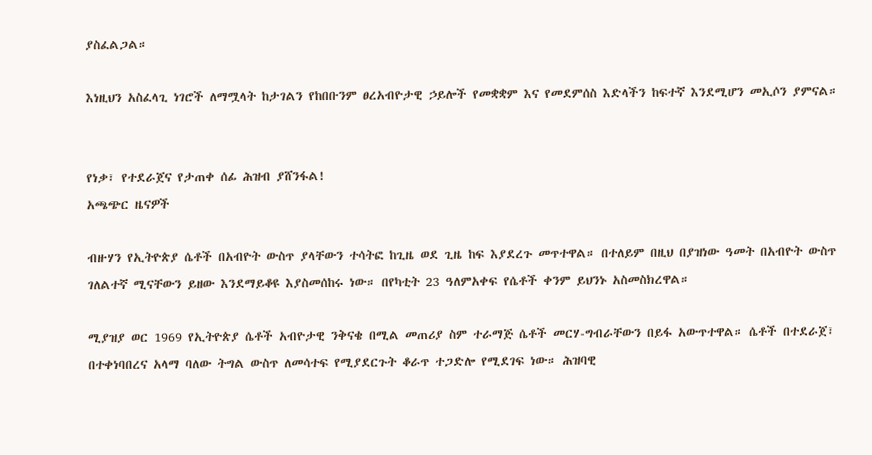ያስፈልጋል።

እነዚህን አስፈላጊ ነገሮች ለማሟላት ከታገልን የከበቡንም ፀረአብዮታዊ ኃይሎች የመቋቋም እና የመደምሰስ እድላችን ከፍተኛ እንደሚሆን መኢሶን ያምናል።


የነቃ፣ የተደራጀና የታጠቀ ሰፊ ሕዝብ ያሸንፋል!
አጫጭር ዜናዎች

ብዙሃን የኢትዮጵያ ሴቶች በአብዮት ውስጥ ያላቸውን ተሳትፎ ከጊዜ ወደ ጊዜ ከፍ እያደረጉ መጥተዋል። በተለይም በዚህ በያዝነው ዓመት በአብዮት ውስጥ ገለልተኛ ሚናቸውን ይዘው እንደማይቆዩ እያስመሰከሩ ነው። በየካቲት 23 ዓለምአቀፍ የሴቶች ቀንም ይህንኑ አስመስክረዋል።

ሚያዝያ ወር 1969 የኢትዮጵያ ሴቶች አብዮታዊ ንቅናቄ በሚል መጠሪያ ስም ተራማጅ ሴቶች መርሃ-ግብራቸውን በይፋ አውጥተዋል። ሴቶች በተደራጀ፣ በተቀነባበረና አላማ ባለው ትግል ውስጥ ለመሳተፍ የሚያደርጉት ቆራጥ ተጋድሎ የሚደገፍ ነው። ሕዝባዊ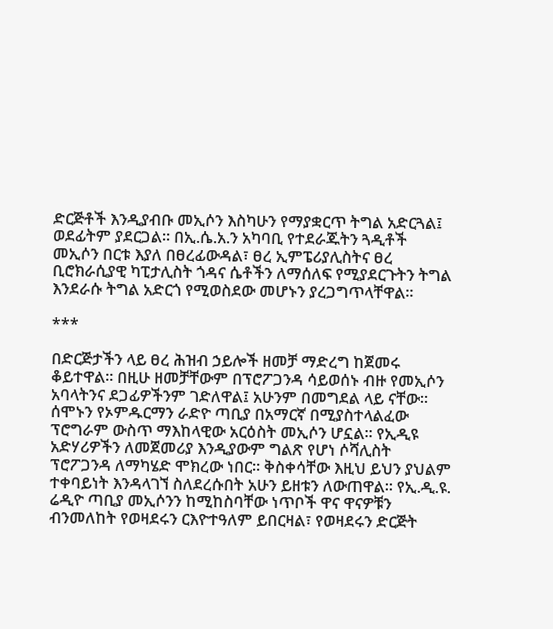ድርጅቶች እንዲያብቡ መኢሶን እስካሁን የማያቋርጥ ትግል አድርጓል፤ ወደፊትም ያደርጋል። በኢ.ሴ.አ.ን አካባቢ የተደራጁትን ጓዲቶች መኢሶን በርቱ እያለ በፀረፊውዳል፣ ፀረ ኢምፔሪያሊስትና ፀረ ቢሮክራሲያዊ ካፒታሊስት ጎዳና ሴቶችን ለማሰለፍ የሚያደርጉትን ትግል እንደራሱ ትግል አድርጎ የሚወስደው መሆኑን ያረጋግጥላቸዋል።

***

በድርጅታችን ላይ ፀረ ሕዝብ ኃይሎች ዘመቻ ማድረግ ከጀመሩ ቆይተዋል። በዚሁ ዘመቻቸውም በፕሮፖጋንዳ ሳይወሰኑ ብዙ የመኢሶን አባላትንና ደጋፊዎችንም ገድለዋል፤ አሁንም በመግደል ላይ ናቸው። ሰሞኑን የኦምዱርማን ራድዮ ጣቢያ በአማርኛ በሚያስተላልፈው ፕሮግራም ውስጥ ማእከላዊው አርዕስት መኢሶን ሆኗል። የኢዲዩ አድሃሪዎችን ለመጀመሪያ እንዲያውም ግልጽ የሆነ ሶሻሊስት ፕሮፖጋንዳ ለማካሄድ ሞክረው ነበር። ቅስቀሳቸው እዚህ ይህን ያህልም ተቀባይነት እንዳላገኘ ስለደረሱበት አሁን ይዘቱን ለውጠዋል። የኢ.ዲ.ዩ. ሬዲዮ ጣቢያ መኢሶንን ከሚከስባቸው ነጥቦች ዋና ዋናዎቹን ብንመለከት የወዛደሩን ርእዮተዓለም ይበርዛል፣ የወዛደሩን ድርጅት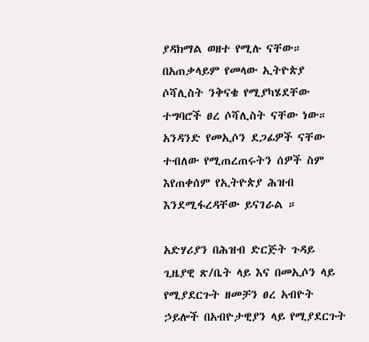ያዳክማል ወዘተ የሚሉ ናቸው። በአጠቃላይም የመላው ኢትዮጵያ ሶሻሊስት ንቅናቄ የሚያካሄደቸው ተግባሮች ፀረ ሶሻሊስት ናቸው ነው። አንዳንድ የመኢሶን ደጋፊዎች ናቸው ተብለው የሚጠረጠሩትን ሰዎች ስም እየጠቀሰም የኢትዮጵያ ሕዝብ እንደሚፋረዳቸው ይናገራል ።

አድሃሪያን በሕዝብ ድርጅት ጉዳይ ጊዜያዊ ጽ/ቤት ላይ እና በመኢሶን ላይ የሚያደርጉት ዘመቻን ፀረ አብዮት ኃይሎች በአብዮታዊያን ላይ የሚያደርጉት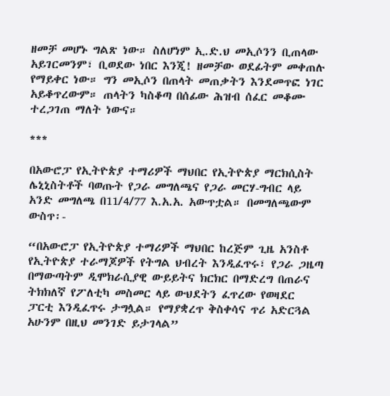ዘመቻ መሆኑ ግልጽ ነው። ስለሆነም ኢ.ድ.ህ መኢሶንን ቢጠላው አይገርመንም፣ ቢወደው ነበር እንጂ! ዘመቻው ወደፊትም መቀጠሉ የማይቀር ነው። ግን መኢሶን በጠላት መጠቃትን እንደመጥፎ ነገር አይቆጥረውም። ጠላትን ካስቆጣ በሰፊው ሕዝብ ሰፈር መቆሙ ተረጋገጠ ማለት ነውና።

***

በአውሮፓ የኢትዮጵያ ተማሪዎች ማህበር የኢትዮጵያ ማርክሲስት ሌኒኒስትቶች ባወጡት የጋራ መግለጫና የጋራ መርሃ-ግብር ላይ አንድ መግለጫ በ11/4/77 እ.አ.አ. አውጥቷል። በመግለጫውም ውስጥ፡-

“በአውሮፓ የኢትዮጵያ ተማሪዎች ማህበር ከረጅም ጊዜ አንስቶ የኢትዮጵያ ተራማጆዎች የትግል ህብረት እንዲፈጥሩ፣ የጋራ ጋዜጣ በማውጣትም ዲሞክራሲያዊ ውይይትና ክርክር በማድረግ በጠራና ትክክለኛ የፖለቲካ መስመር ላይ ውህደትን ፈጥረው የወዛደር ፓርቲ እንዲፈጥሩ ታግሏል። የማያቋረጥ ቅስቀሳና ጥሪ አድርጓል አሁንም በዚህ መንገድ ይታገላል”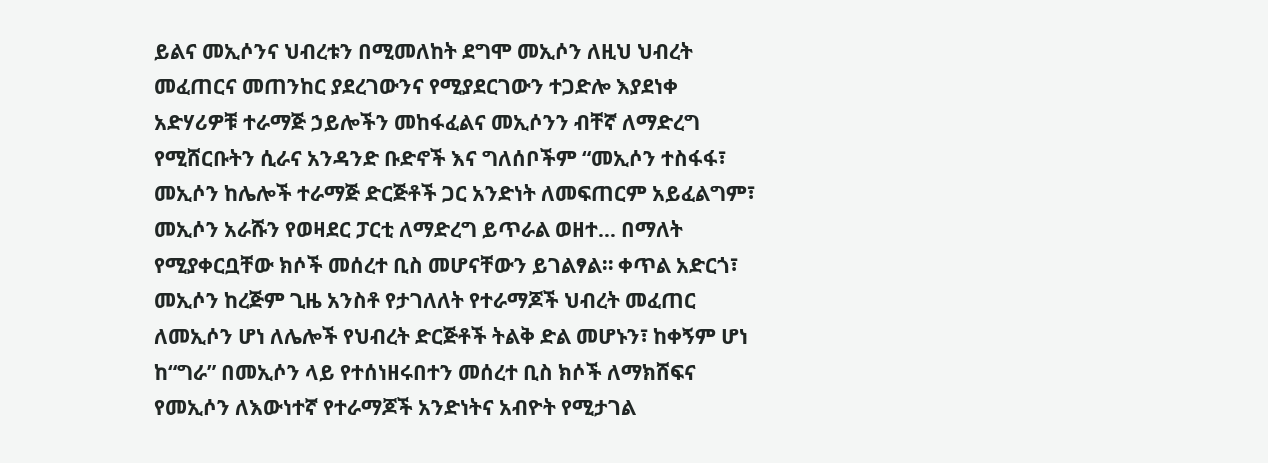ይልና መኢሶንና ህብረቱን በሚመለከት ደግሞ መኢሶን ለዚህ ህብረት መፈጠርና መጠንከር ያደረገውንና የሚያደርገውን ተጋድሎ እያደነቀ አድሃሪዎቹ ተራማጅ ኃይሎችን መከፋፈልና መኢሶንን ብቸኛ ለማድረግ የሚሸርቡትን ሲራና አንዳንድ ቡድኖች እና ግለሰቦችም “መኢሶን ተስፋፋ፣ መኢሶን ከሌሎች ተራማጅ ድርጅቶች ጋር አንድነት ለመፍጠርም አይፈልግም፣ መኢሶን አራሹን የወዛደር ፓርቲ ለማድረግ ይጥራል ወዘተ… በማለት የሚያቀርቧቸው ክሶች መሰረተ ቢስ መሆናቸውን ይገልፃል። ቀጥል አድርጎ፣ መኢሶን ከረጅም ጊዜ አንስቶ የታገለለት የተራማጆች ህብረት መፈጠር ለመኢሶን ሆነ ለሌሎች የህብረት ድርጅቶች ትልቅ ድል መሆኑን፣ ከቀኝም ሆነ ከ“ግራ” በመኢሶን ላይ የተሰነዘሩበተን መሰረተ ቢስ ክሶች ለማክሸፍና የመኢሶን ለእውነተኛ የተራማጆች አንድነትና አብዮት የሚታገል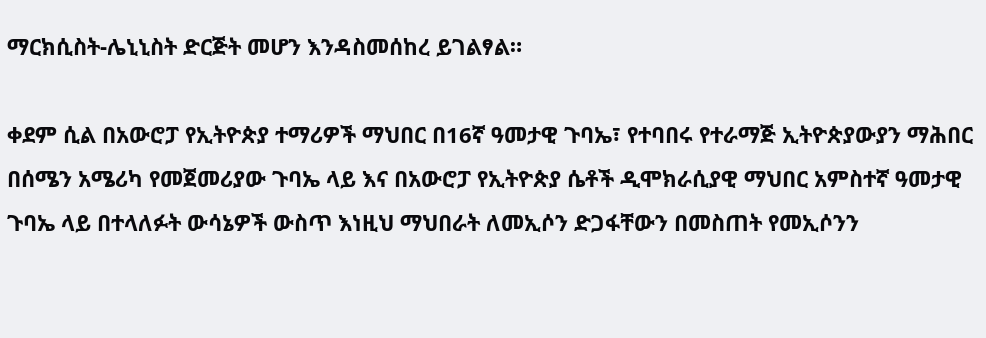ማርክሲስት-ሌኒኒስት ድርጅት መሆን እንዳስመሰከረ ይገልፃል።

ቀደም ሲል በአውሮፓ የኢትዮጵያ ተማሪዎች ማህበር በ16ኛ ዓመታዊ ጉባኤ፣ የተባበሩ የተራማጅ ኢትዮጵያውያን ማሕበር በሰሜን አሜሪካ የመጀመሪያው ጉባኤ ላይ እና በአውሮፓ የኢትዮጵያ ሴቶች ዲሞክራሲያዊ ማህበር አምስተኛ ዓመታዊ ጉባኤ ላይ በተላለፉት ውሳኔዎች ውስጥ እነዚህ ማህበራት ለመኢሶን ድጋፋቸውን በመስጠት የመኢሶንን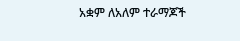አቋም ለአለም ተራማጆች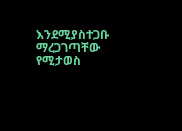እንደሚያስተጋቡ ማረጋገጣቸው የሚታወስ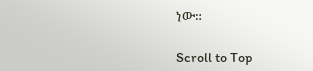ነው።

Scroll to Top